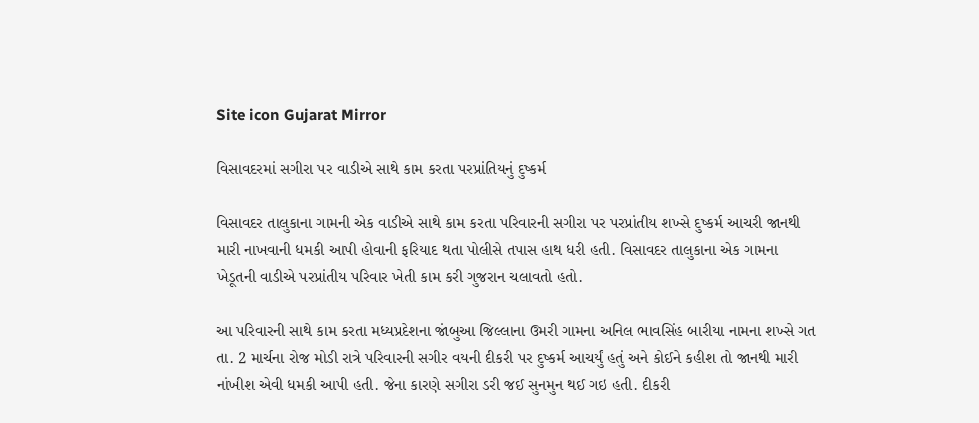Site icon Gujarat Mirror

વિસાવદરમાં સગીરા પર વાડીએ સાથે કામ કરતા પરપ્રાંતિયનું દુષ્કર્મ

વિસાવદર તાલુકાના ગામની એક વાડીએ સાથે કામ કરતા પરિવારની સગીરા પર પરપ્રાંતીય શખ્સે દુષ્કર્મ આચરી જાનથી મારી નાખવાની ધમકી આપી હોવાની ફરિયાદ થતા પોલીસે તપાસ હાથ ધરી હતી. વિસાવદર તાલુકાના એક ગામના ખેડૂતની વાડીએ પરપ્રાંતીય પરિવાર ખેતી કામ કરી ગુજરાન ચલાવતો હતો.

આ પરિવારની સાથે કામ કરતા મધ્યપ્રદેશના જાંબુઆ જિલ્લાના ઉમરી ગામના અનિલ ભાવસિંહ બારીયા નામના શખ્સે ગત તા. 2 માર્ચના રોજ મોડી રાત્રે પરિવારની સગીર વયની દીકરી પર દુષ્કર્મ આચર્યું હતું અને કોઈને કહીશ તો જાનથી મારી નાંખીશ એવી ધમકી આપી હતી. જેના કારણે સગીરા ડરી જઈ સુનમુન થઈ ગઇ હતી. દીકરી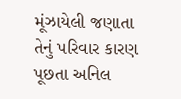મૂંઝાયેલી જણાતા તેનું પરિવાર કારણ પૂછતા અનિલ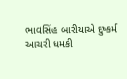ભાવસિંહ બારીયાએ દુષ્કર્મ આચરી ધમકી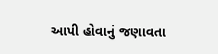આપી હોવાનું જણાવતા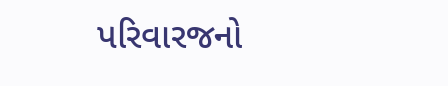પરિવારજનો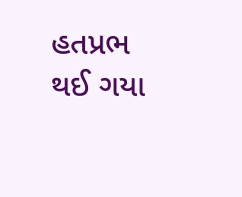હતપ્રભ થઈ ગયા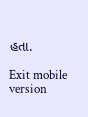હતા.

Exit mobile version